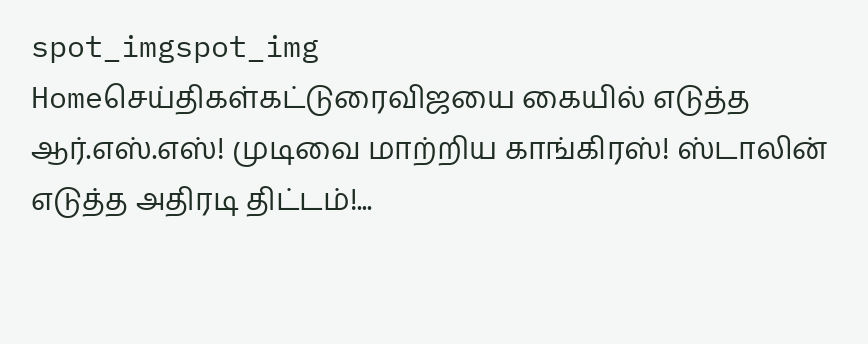spot_imgspot_img
Homeசெய்திகள்கட்டுரைவிஜயை கையில் எடுத்த ஆர்.எஸ்.எஸ்! முடிவை மாற்றிய காங்கிரஸ்! ஸ்டாலின் எடுத்த அதிரடி திட்டம்!...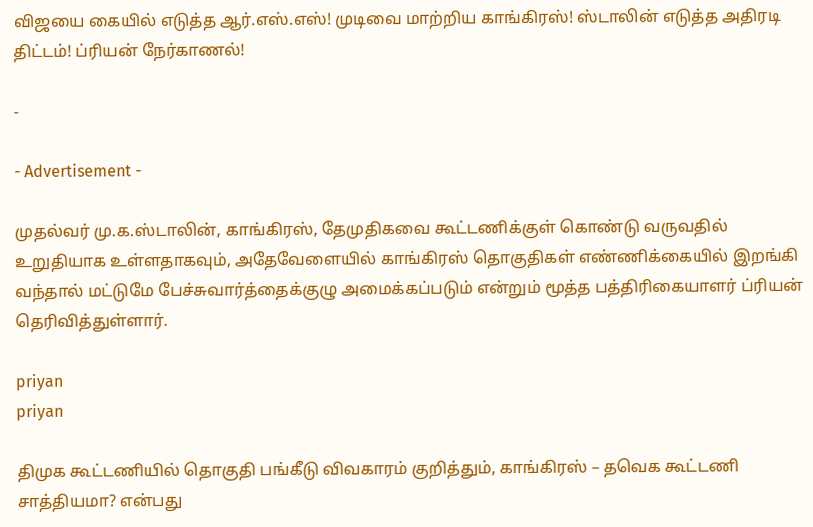விஜயை கையில் எடுத்த ஆர்.எஸ்.எஸ்! முடிவை மாற்றிய காங்கிரஸ்! ஸ்டாலின் எடுத்த அதிரடி திட்டம்! ப்ரியன் நேர்காணல்!

-

- Advertisement -

முதல்வர் மு.க.ஸ்டாலின், காங்கிரஸ், தேமுதிகவை கூட்டணிக்குள் கொண்டு வருவதில் உறுதியாக உள்ளதாகவும், அதேவேளையில் காங்கிரஸ் தொகுதிகள் எண்ணிக்கையில் இறங்கி வந்தால் மட்டுமே பேச்சுவார்த்தைக்குழு அமைக்கப்படும் என்றும் மூத்த பத்திரிகையாளர் ப்ரியன் தெரிவித்துள்ளார்.

priyan
priyan

திமுக கூட்டணியில் தொகுதி பங்கீடு விவகாரம் குறித்தும், காங்கிரஸ் – தவெக கூட்டணி சாத்தியமா? என்பது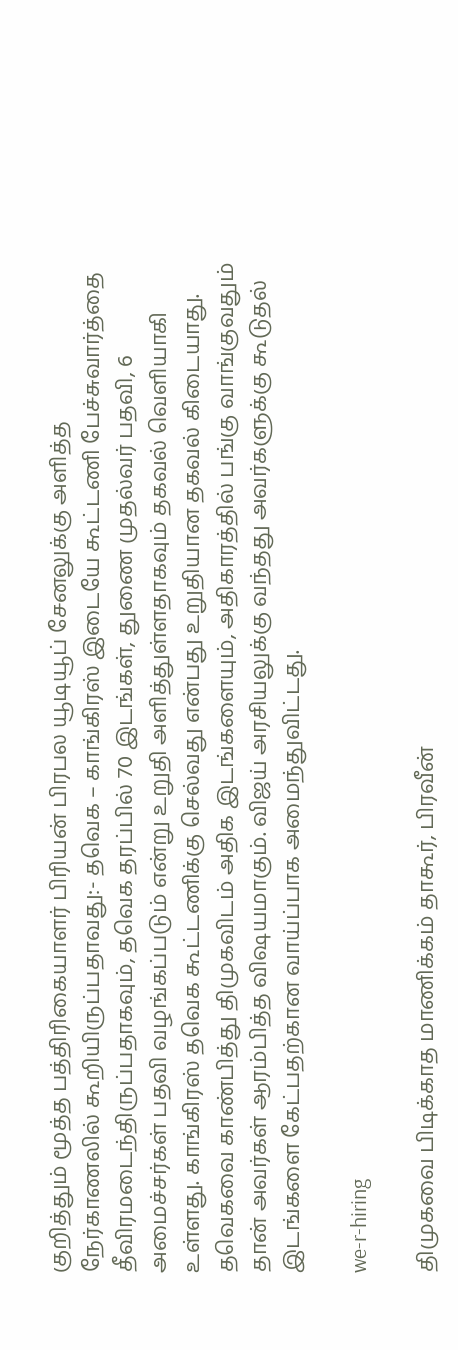குறித்தும் மூத்த பத்திரிகையாளர் பிரியன் பிரபல யூடியூப் சேனலுக்கு அளித்த நேர்காணலில் கூறியிருப்பதாவது:- தவெக – காங்கிரஸ் இடையே கூட்டணி பேச்சுவார்த்தை தீவிரமடைந்திருப்பதாகவும், தவெக தரப்பில் 70 இடங்கள், துணை முதல்வர் பதவி, 6 அமைச்சர்கள் பதவி வழங்கப்படும் என்று உறுதி அளித்துள்ளதாகவும் தகவல் வெளியாகி உள்ளது. காங்கிரஸ் தவெக கூட்டணிக்கு செல்வது என்பது உறுதியான தகவல் கிடையாது. தவெகவை காண்பித்து திமுகவிடம் அதிக இடங்களையும், அதிகாரத்தில் பங்கு வாங்குவதும் தான் அவர்கள் ஆரம்பித்த விஷயமாகும். விஜய் அரசியலுக்கு வந்தது அவர்களுக்கு கூடுதல் இடங்களை கேட்பதற்கான வாய்ப்பாக அமைந்துவிட்டது.

we-r-hiring

திமுகவை பிடிக்காத மாணிக்கம் தாகூர், பிரவீன்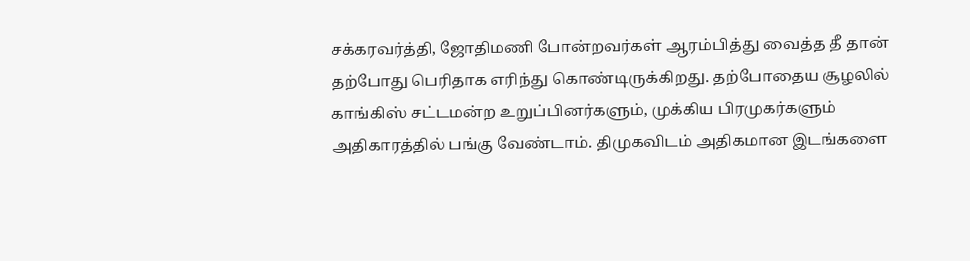சக்கரவர்த்தி, ஜோதிமணி போன்றவர்கள் ஆரம்பித்து வைத்த தீ தான் தற்போது பெரிதாக எரிந்து கொண்டிருக்கிறது. தற்போதைய சூழலில் காங்கிஸ் சட்டமன்ற உறுப்பினர்களும், முக்கிய பிரமுகர்களும் அதிகாரத்தில் பங்கு வேண்டாம். திமுகவிடம் அதிகமான இடங்களை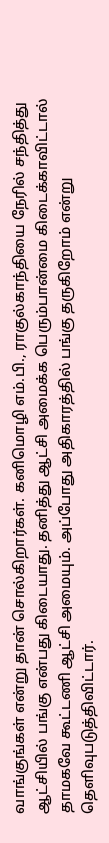வாங்குங்கள் என்று தான் சொல்கிறார்கள். கனிமொழி எம்.பி., ராகுல்காந்தியை நேரில் சந்தித்து ஆட்சியில் பங்கு என்பது கிடையாது. தனித்து ஆட்சி அமைக்க பெரும்பான்மை கிடைக்காவிட்டால் தாமகவே கூட்டணி ஆட்சி அமையும். அப்போது அதிகாரத்தில் பங்கு தருகிறோம் என்று தெளிவுபடுத்திவிட்டார்.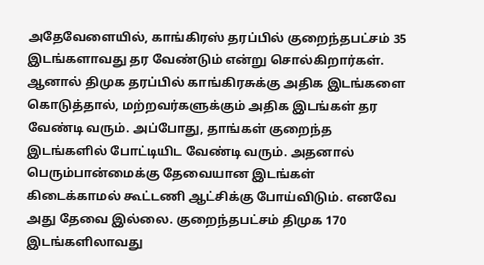அதேவேளையில், காங்கிரஸ் தரப்பில் குறைந்தபட்சம் 35 இடங்களாவது தர வேண்டும் என்று சொல்கிறார்கள். ஆனால் திமுக தரப்பில் காங்கிரசுக்கு அதிக இடங்களை கொடுத்தால், மற்றவர்களுக்கும் அதிக இடங்கள் தர வேண்டி வரும். அப்போது, தாங்கள் குறைந்த இடங்களில் போட்டியிட வேண்டி வரும். அதனால் பெரும்பான்மைக்கு தேவையான இடங்கள் கிடைக்காமல் கூட்டணி ஆட்சிக்கு போய்விடும். எனவே அது தேவை இல்லை. குறைந்தபட்சம் திமுக 170 இடங்களிலாவது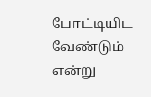போட்டியிட வேண்டும் என்று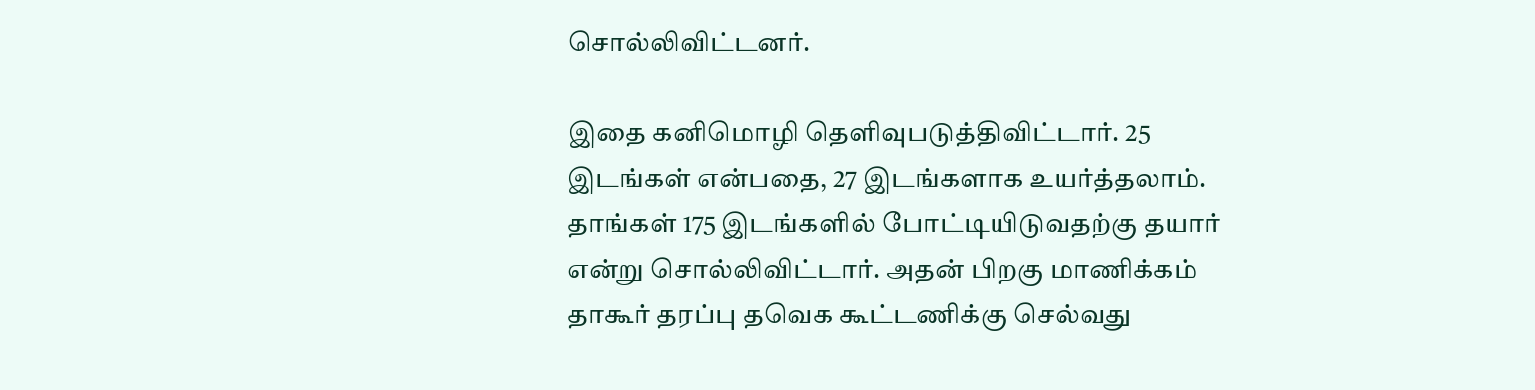சொல்லிவிட்டனர்.

இதை கனிமொழி தெளிவுபடுத்திவிட்டார். 25 இடங்கள் என்பதை, 27 இடங்களாக உயர்த்தலாம். தாங்கள் 175 இடங்களில் போட்டியிடுவதற்கு தயார் என்று சொல்லிவிட்டார். அதன் பிறகு மாணிக்கம் தாகூர் தரப்பு தவெக கூட்டணிக்கு செல்வது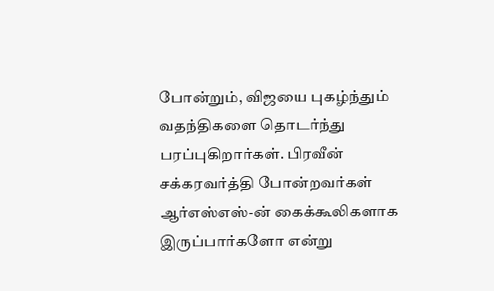போன்றும், விஜயை புகழ்ந்தும் வதந்திகளை தொடர்ந்து பரப்புகிறார்கள். பிரவீன் சக்கரவர்த்தி போன்றவர்கள் ஆர்எஸ்எஸ்-ன் கைக்கூலிகளாக இருப்பார்களோ என்று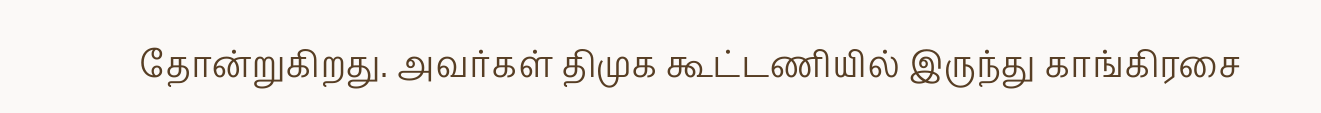தோன்றுகிறது. அவர்கள் திமுக கூட்டணியில் இருந்து காங்கிரசை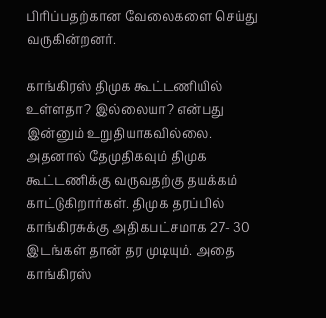பிரிப்பதற்கான வேலைகளை செய்து வருகின்றனர்.

காங்கிரஸ் திமுக கூட்டணியில் உள்ளதா? இல்லையா? என்பது இன்னும் உறுதியாகவில்லை. அதனால் தேமுதிகவும் திமுக கூட்டணிக்கு வருவதற்கு தயக்கம் காட்டுகிறார்கள். திமுக தரப்பில் காங்கிரசுக்கு அதிகபட்சமாக 27- 30 இடங்கள் தான் தர முடியும். அதை காங்கிரஸ்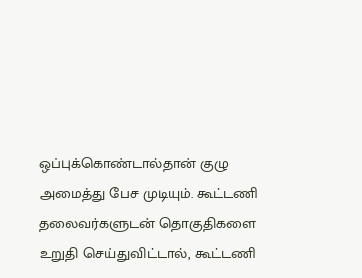ஒப்புக்கொண்டால்தான் குழு அமைத்து பேச முடியும். கூட்டணி தலைவர்களுடன் தொகுதிகளை உறுதி செய்துவிட்டால், கூட்டணி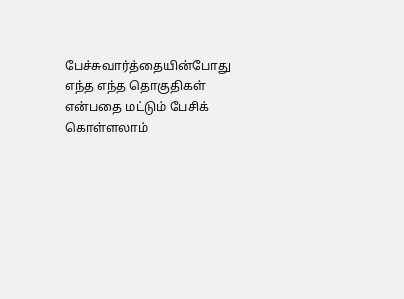பேச்சுவார்த்தையின்போது எந்த எந்த தொகுதிகள் என்பதை மட்டும் பேசிக் கொள்ளலாம்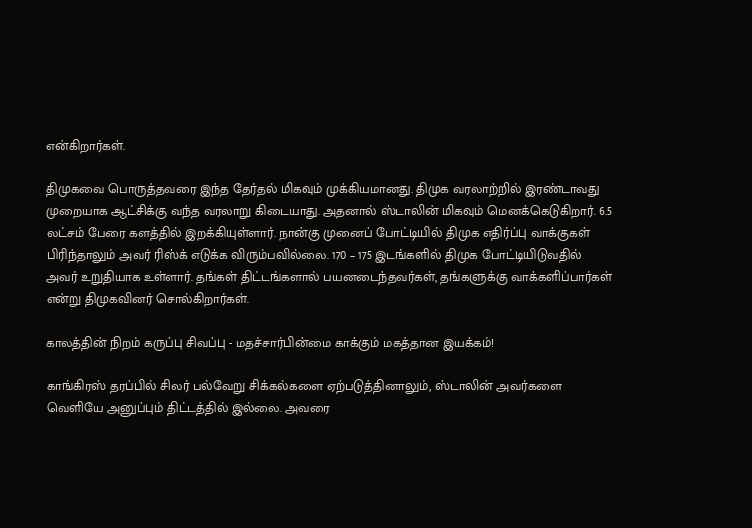என்கிறார்கள்.

திமுகவை பொருத்தவரை இந்த தேர்தல் மிகவும் முக்கியமானது. திமுக வரலாற்றில் இரண்டாவது முறையாக ஆட்சிக்கு வந்த வரலாறு கிடையாது. அதனால் ஸ்டாலின் மிகவும் மெனக்கெடுகிறார். 6.5 லட்சம் பேரை களத்தில் இறக்கியுள்ளார். நான்கு முனைப் போட்டியில் திமுக எதிர்ப்பு வாக்குகள் பிரிந்தாலும் அவர் ரிஸ்க் எடுக்க விரும்பவில்லை. 170 – 175 இடங்களில் திமுக போட்டியிடுவதில்  அவர் உறுதியாக உள்ளார். தங்கள் திட்டங்களால் பயனடைந்தவர்கள், தங்களுக்கு வாக்களிப்பார்கள் என்று திமுகவினர் சொல்கிறார்கள்.

காலத்தின் நிறம் கருப்பு சிவப்பு - மதச்சார்பின்மை காக்கும் மகத்தான இயக்கம்!

காங்கிரஸ் தரப்பில் சிலர் பல்வேறு சிக்கல்களை ஏற்படுத்தினாலும், ஸ்டாலின் அவர்களை வெளியே அனுப்பும் திட்டத்தில் இல்லை. அவரை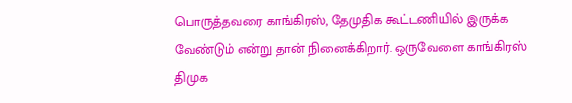பொருத்தவரை காங்கிரஸ், தேமுதிக கூட்டணியில் இருக்க வேண்டும் என்று தான் நினைக்கிறார். ஒருவேளை காங்கிரஸ் திமுக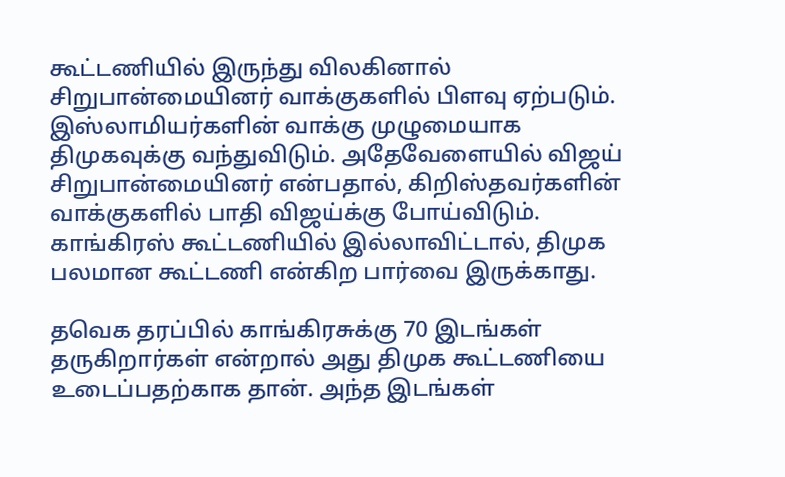கூட்டணியில் இருந்து விலகினால் சிறுபான்மையினர் வாக்குகளில் பிளவு ஏற்படும். இஸ்லாமியர்களின் வாக்கு முழுமையாக திமுகவுக்கு வந்துவிடும். அதேவேளையில் விஜய் சிறுபான்மையினர் என்பதால், கிறிஸ்தவர்களின் வாக்குகளில் பாதி விஜய்க்கு போய்விடும். காங்கிரஸ் கூட்டணியில் இல்லாவிட்டால், திமுக பலமான கூட்டணி என்கிற பார்வை இருக்காது.

தவெக தரப்பில் காங்கிரசுக்கு 70 இடங்கள் தருகிறார்கள் என்றால் அது திமுக கூட்டணியை உடைப்பதற்காக தான். அந்த இடங்கள்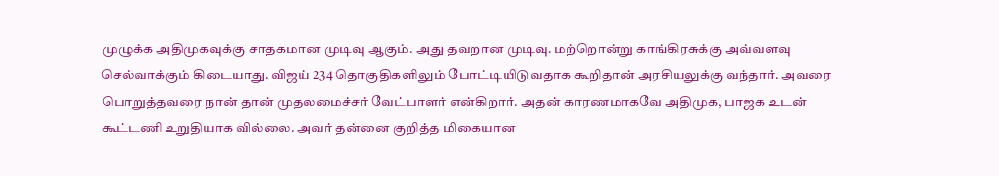முழுக்க அதிமுகவுக்கு சாதகமான முடிவு ஆகும். அது தவறான முடிவு. மற்றொன்று காங்கிரசுக்கு அவ்வளவு செல்வாக்கும் கிடையாது. விஜய் 234 தொகுதிகளிலும் போட்டியிடுவதாக கூறிதான் அரசியலுக்கு வந்தார். அவரை பொறுத்தவரை நான் தான் முதலமைச்சர் வேட்பாளர் என்கிறார். அதன் காரணமாகவே அதிமுக, பாஜக உடன் கூட்டணி உறுதியாக வில்லை. அவர் தன்னை குறித்த மிகையான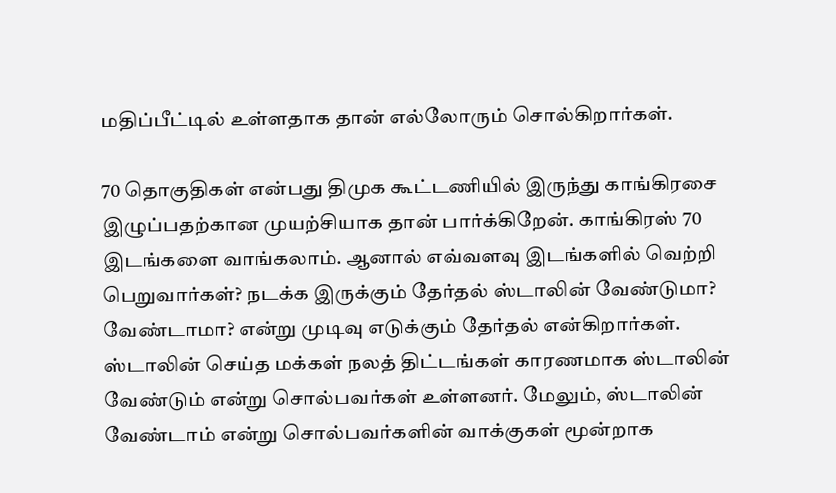மதிப்பீட்டில் உள்ளதாக தான் எல்லோரும் சொல்கிறார்கள்.

70 தொகுதிகள் என்பது திமுக கூட்டணியில் இருந்து காங்கிரசை இழுப்பதற்கான முயற்சியாக தான் பார்க்கிறேன். காங்கிரஸ் 70 இடங்களை வாங்கலாம். ஆனால் எவ்வளவு இடங்களில் வெற்றி பெறுவார்கள்? நடக்க இருக்கும் தேர்தல் ஸ்டாலின் வேண்டுமா? வேண்டாமா? என்று முடிவு எடுக்கும் தேர்தல் என்கிறார்கள். ஸ்டாலின் செய்த மக்கள் நலத் திட்டங்கள் காரணமாக ஸ்டாலின் வேண்டும் என்று சொல்பவர்கள் உள்ளனர். மேலும், ஸ்டாலின் வேண்டாம் என்று சொல்பவர்களின் வாக்குகள் மூன்றாக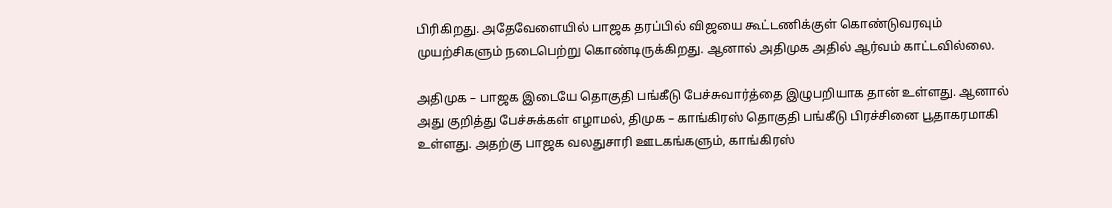பிரிகிறது. அதேவேளையில் பாஜக தரப்பில் விஜயை கூட்டணிக்குள் கொண்டுவரவும் முயற்சிகளும் நடைபெற்று கொண்டிருக்கிறது. ஆனால் அதிமுக அதில் ஆர்வம் காட்டவில்லை.

அதிமுக – பாஜக இடையே தொகுதி பங்கீடு பேச்சுவார்த்தை இழுபறியாக தான் உள்ளது. ஆனால் அது குறித்து பேச்சுக்கள் எழாமல், திமுக – காங்கிரஸ் தொகுதி பங்கீடு பிரச்சினை பூதாகரமாகி உள்ளது. அதற்கு பாஜக வலதுசாரி ஊடகங்களும், காங்கிரஸ்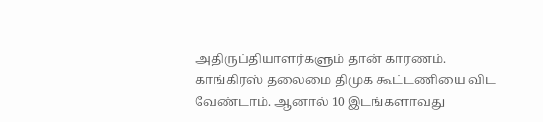அதிருப்தியாளர்களும் தான் காரணம். காங்கிரஸ் தலைமை திமுக கூட்டணியை விட வேண்டாம். ஆனால் 10 இடங்களாவது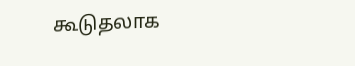கூடுதலாக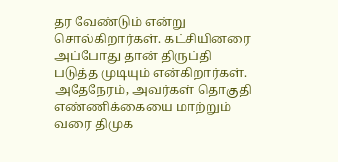தர வேண்டும் என்று சொல்கிறார்கள். கட்சியினரை அப்போது தான் திருப்தி படுத்த முடியும் என்கிறார்கள். அதேநேரம், அவர்கள் தொகுதி எண்ணிக்கையை மாற்றும் வரை திமுக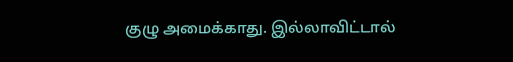குழு அமைக்காது. இல்லாவிட்டால்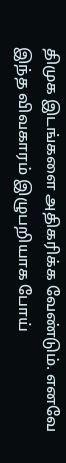திமுக இடங்களை அதிகரிக்க வேண்டும். எனவே இந்த விவகாரம் இழுபறியாக போய்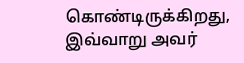கொண்டிருக்கிறது, இவ்வாறு அவர்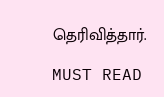தெரிவித்தார்.

MUST READ